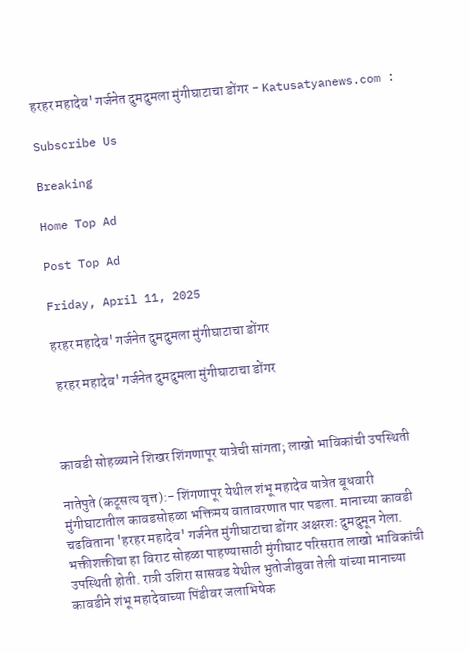हरहर महादेव' गर्जनेत दुमदुमला मुंगीघाटाचा डोंगर - Katusatyanews.com :

Subscribe Us

Breaking

Home Top Ad

Post Top Ad

Friday, April 11, 2025

हरहर महादेव' गर्जनेत दुमदुमला मुंगीघाटाचा डोंगर

 हरहर महादेव' गर्जनेत दुमदुमला मुंगीघाटाचा डोंगर



कावडी सोहळ्याने शिखर शिंगणापूर यात्रेची सांगता; लाखो भाविकांची उपस्थिती

नातेपुते (कटूसत्य वृत्त):- शिंगणापूर येथील शंभू महादेव यात्रेत बूधवारी मुंगीघाटातील कावडसोहळा भक्तिमय वातावरणात पार पडला. मानाच्या कावडी चढविताना 'हरहर महादेव' गर्जनेत मुंगीघाटाचा डोंगर अक्षरशः दुमदुमून गेला. भक्तीशक्तीचा हा विराट सोहळा पाहण्यासाठी मुंगीघाट परिसरात लाखो भाविकांची उपस्थिती होती. रात्री उशिरा सासवड येथील भुतोजीबुवा तेली यांच्या मानाच्या कावडीने शंभू महादेवाच्या पिंडीवर जलाभिषेक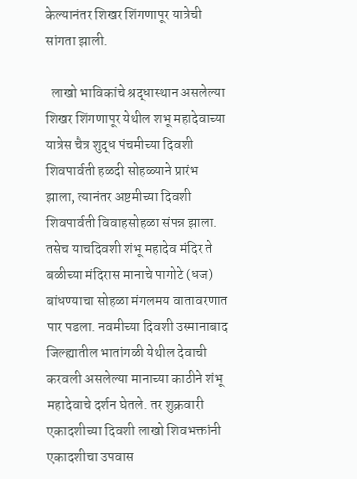केल्यानंतर शिखर शिंगणापूर यात्रेची सांगता झाली.

  लाखो भाविकांचे श्रद्धास्थान असलेल्या शिखर शिंगणापूर येथील शभू महादेवाच्या यात्रेस चैत्र शुद्ध पंचमीच्या दिवशी शिवपार्वती हळदी सोहळ्याने प्रारंभ झाला, त्यानंतर अष्टमीच्या दिवशी शिवपार्वती विवाहसोहळा संपन्न झाला. तसेच याचदिवशी शंभू महादेव मंदिर ते बळीच्या मंदिरास मानाचे पागोटे (धज) बांधण्याचा सोहळा मंगलमय वातावरणात पार पडला. नवमीच्या दिवशी उस्मानाबाद जिल्ह्यातील भातांगळी येथील देवाची करवली असलेल्या मानाच्या काठीने शंभू महादेवाचे दर्शन घेतले. तर शुक्रवारी एकादशीच्या दिवशी लाखो शिवभक्तांनी एकादशीचा उपवास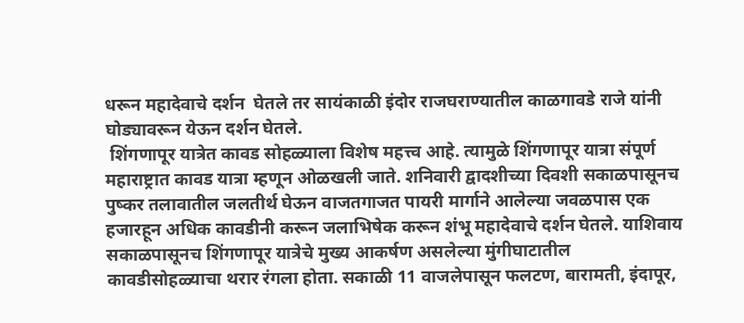धरून महादेवाचे दर्शन  घेतले तर सायंकाळी इंदोर राजघराण्यातील काळगावडे राजे यांनी घोड्यावरून येऊन दर्शन घेतले.
 शिंगणापूर यात्रेत कावड सोहळ्याला विशेष महत्त्व आहे. त्यामुळे शिंगणापूर यात्रा संपूर्ण महाराष्ट्रात कावड यात्रा म्हणून ओळखली जाते. शनिवारी द्वादशीच्या दिवशी सकाळपासूनच पुष्कर तलावातील जलतीर्थ घेऊन वाजतगाजत पायरी मार्गाने आलेल्या जवळपास एक हजारहून अधिक कावडीनी करून जलाभिषेक करून शंभू महादेवाचे दर्शन घेतले. याशिवाय सकाळपासूनच शिंगणापूर यात्रेचे मुख्य आकर्षण असलेल्या मुंगीघाटातील कावडीसोहळ्याचा थरार रंगला होता. सकाळी 11 वाजलेपासून फलटण, बारामती, इंदापूर,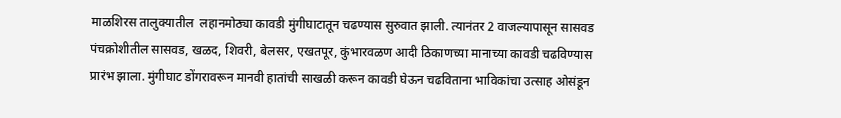माळशिरस तालुक्यातील  लहानमोठ्या कावडी मुंगीघाटातून चढण्यास सुरुवात झाली. त्यानंतर 2 वाजल्यापासून सासवड पंचक्रोशीतील सासवड, खळद, शिवरी, बेलसर, एखतपूर, कुंभारवळण आदी ठिकाणच्या मानाच्या कावडी चढविण्यास प्रारंभ झाला. मुंगीघाट डोंगरावरून मानवी हातांची साखळी करून कावडी घेऊन चढविताना भाविकांचा उत्साह ओसंडून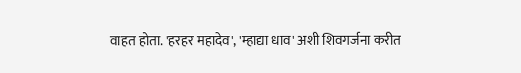वाहत होता. 'हरहर महादेव', 'म्हाद्या धाव' अशी शिवगर्जना करीत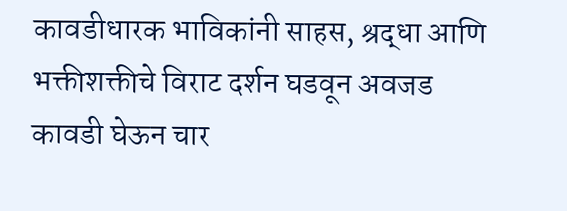कावडीधारक भाविकांनी साहस, श्रद्धा आणि भक्तीशक्तीचे विराट दर्शन घडवून अवजड कावडी घेऊन चार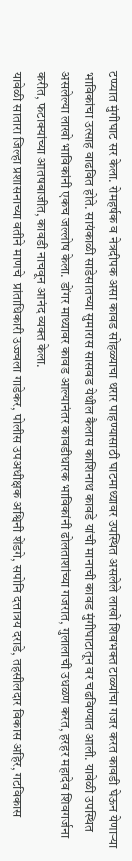टप्प्यात मुंगीघाट सर केला. रोमहर्षक व नेत्रदीपक असा कावड सोहळ्याचा थरार पाहण्यासाठी घाटमाथ्यावर उपस्थित असलेले लाखो शिवभक्त टाळ्यांचा गजर करत कावडी घेऊन येणाऱ्या भाविकांचा उत्साह वाढवित होते. सायंकाळी साडेसातच्या सुमारास सासवड येथील कैलास काशिनाथ कावडे यांची मानाची कावड मुंगीघाटातून वर चढविण्यात आली. यावेळी उपस्थित असलेल्या लाखो भाविकांनी एकच जल्लोष केला. डोंगर माथ्यावर कावड आल्यानंतर कावडीधारक भाविकांनी ढोलताशांच्या गजरात, गुलालाची उधळण करत, हरहर महादेव शिवगर्जना करीत, फटाक्यांच्या आतषबाजीत, कावडी नाचवून आनंद व्यक्त केला.
यावेळी सातारा जिल्हा प्रशासनाच्या वतीने माणचे  प्रांताधिकारी उज्ज्वला गाडेकर, पोलीस उपअधीक्षक अश्विनी शेंडगे, सपोनि दत्तात्रय दराडे, तहसीलदार विकास अहिर, गटविकास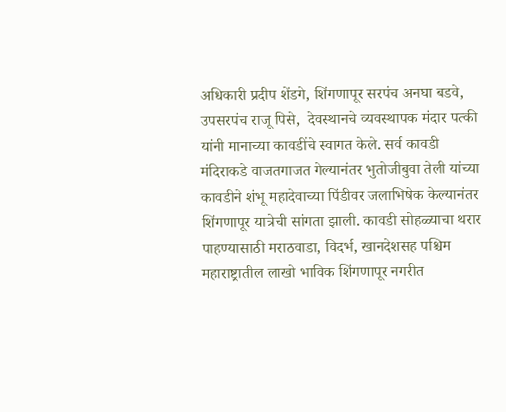अधिकारी प्रदीप शेंडगे, शिंगणापूर सरपंच अनघा बडवे, उपसरपंच राजू पिसे,  देवस्थानचे व्यवस्थापक मंदार पत्की यांनी मानाच्या कावडींचे स्वागत केले. सर्व कावडी मंदिराकडे वाजतगाजत गेल्यानंतर भुतोजीबुवा तेली यांच्या कावडीने शंभू महादेवाच्या पिंडीवर जलाभिषेक केल्यानंतर शिंगणापूर यात्रेची सांगता झाली. कावडी सोहळ्याचा थरार पाहण्यासाठी मराठवाडा, विदर्भ, खानदेशसह पश्चिम महाराष्ट्रातील लाखो भाविक शिंगणापूर नगरीत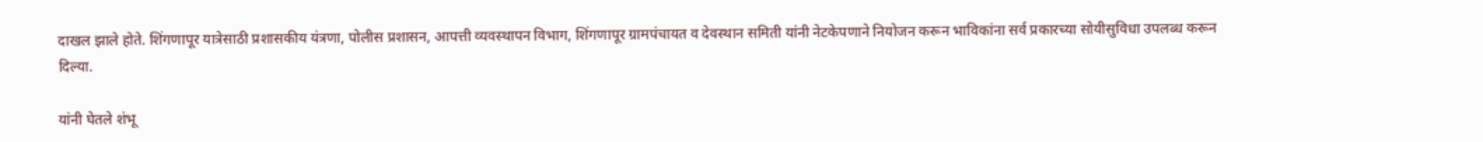दाखल झाले होते. शिंगणापूर यात्रेसाठी प्रशासकीय यंत्रणा, पोलीस प्रशासन, आपत्ती व्यवस्थापन विभाग, शिंगणापूर ग्रामपंचायत व देवस्थान समिती यांनी नेटकेपणाने नियोजन करून भाविकांना सर्व प्रकारच्या सोयीसुविधा उपलब्ध करून दिल्या.

यांनी घेतले शंभू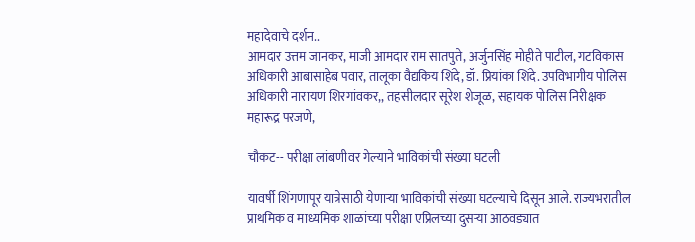महादेवाचे दर्शन..
आमदार उत्तम जानकर, माजी आमदार राम सातपुते, अर्जुनसिंह मोहीते पाटील, गटविकास अधिकारी आबासाहेब पवार, तालूका वैद्यकिय शिंदे, डॉ. प्रियांका शिंदे. उपविभागीय पोलिस अधिकारी नारायण शिरगांवकर,, तहसीलदार सूरेश शेजूळ, सहायक पोलिस निरीक्षक महारूद्र परजणे,

चौकट-- परीक्षा लांबणीवर गेल्याने भाविकांची संख्या घटली

यावर्षी शिंगणापूर यात्रेसाठी येणाऱ्या भाविकांची संख्या घटल्याचे दिसून आले. राज्यभरातील प्राथमिक व माध्यमिक शाळांच्या परीक्षा एप्रिलच्या दुसऱ्या आठवड्यात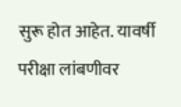सुरू होत आहेत. यावर्षी परीक्षा लांबणीवर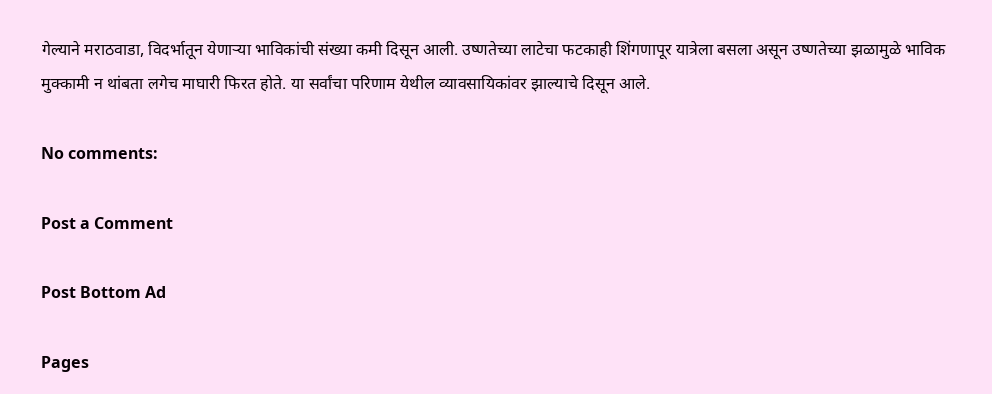गेल्याने मराठवाडा, विदर्भातून येणाऱ्या भाविकांची संख्या कमी दिसून आली. उष्णतेच्या लाटेचा फटकाही शिंगणापूर यात्रेला बसला असून उष्णतेच्या झळामुळे भाविक मुक्कामी न थांबता लगेच माघारी फिरत होते. या सर्वांचा परिणाम येथील व्यावसायिकांवर झाल्याचे दिसून आले.

No comments:

Post a Comment

Post Bottom Ad

Pages